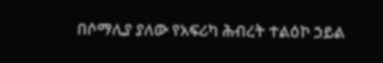በሶማሊያ ያለው የአፍሪካ ሕብረት ተልዕኮ ኃይል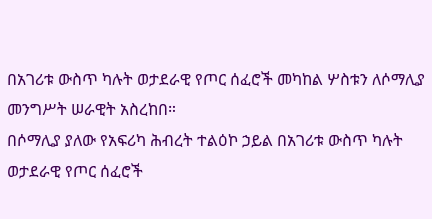በአገሪቱ ውስጥ ካሉት ወታደራዊ የጦር ሰፈሮች መካከል ሦስቱን ለሶማሊያ መንግሥት ሠራዊት አስረከበ።
በሶማሊያ ያለው የአፍሪካ ሕብረት ተልዕኮ ኃይል በአገሪቱ ውስጥ ካሉት ወታደራዊ የጦር ሰፈሮች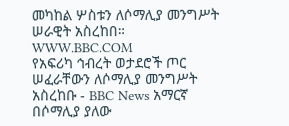መካከል ሦስቱን ለሶማሊያ መንግሥት ሠራዊት አስረከበ።
WWW.BBC.COM
የአፍሪካ ኅብረት ወታደሮች ጦር ሠፈራቸውን ለሶማሊያ መንግሥት አስረከቡ - BBC News አማርኛ
በሶማሊያ ያለው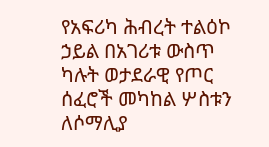የአፍሪካ ሕብረት ተልዕኮ ኃይል በአገሪቱ ውስጥ ካሉት ወታደራዊ የጦር ሰፈሮች መካከል ሦስቱን ለሶማሊያ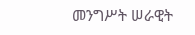መንግሥት ሠራዊት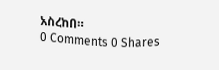አስረከበ።
0 Comments 0 Shares